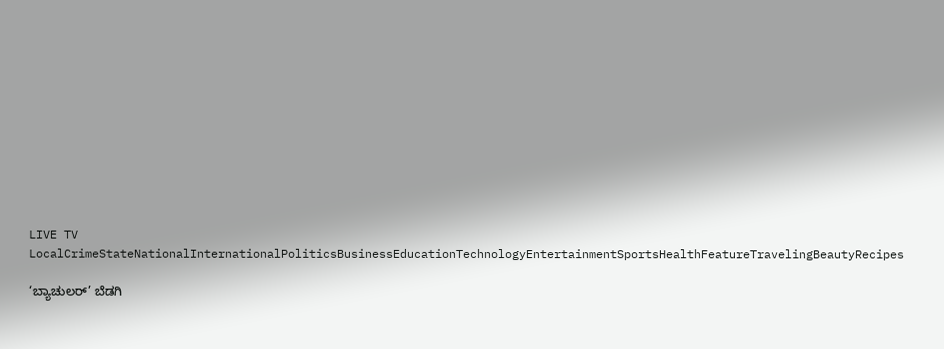LIVE TV LocalCrimeStateNationalInternationalPoliticsBusinessEducationTechnologyEntertainmentSportsHealthFeatureTravelingBeautyRecipes

‘ಬ್ಯಾಚುಲರ್’ ಬೆಡಗಿ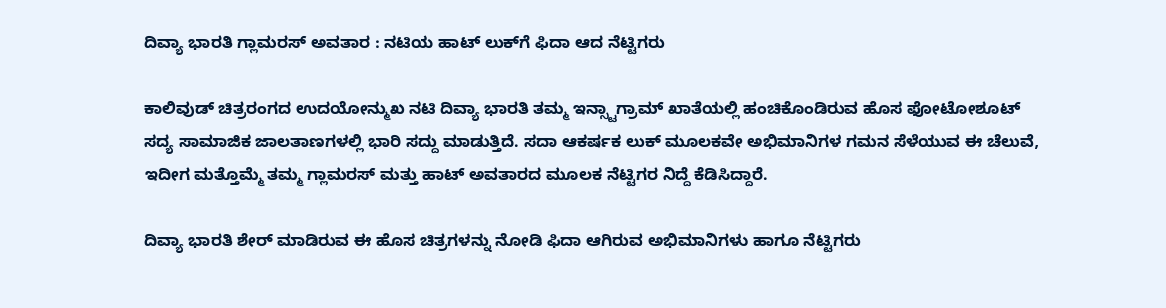ದಿವ್ಯಾ ಭಾರತಿ ಗ್ಲಾಮರಸ್ ಅವತಾರ : ನಟಿಯ ಹಾಟ್ ಲುಕ್‌ಗೆ ಫಿದಾ ಆದ ನೆಟ್ಟಿಗರು

ಕಾಲಿವುಡ್ ಚಿತ್ರರಂಗದ ಉದಯೋನ್ಮುಖ ನಟಿ ದಿವ್ಯಾ ಭಾರತಿ ತಮ್ಮ ಇನ್ಸ್ಟಾಗ್ರಾಮ್ ಖಾತೆಯಲ್ಲಿ ಹಂಚಿಕೊಂಡಿರುವ ಹೊಸ ಫೋಟೋಶೂಟ್ ಸದ್ಯ ಸಾಮಾಜಿಕ ಜಾಲತಾಣಗಳಲ್ಲಿ ಭಾರಿ ಸದ್ದು ಮಾಡುತ್ತಿದೆ. ಸದಾ ಆಕರ್ಷಕ ಲುಕ್ ಮೂಲಕವೇ ಅಭಿಮಾನಿಗಳ ಗಮನ ಸೆಳೆಯುವ ಈ ಚೆಲುವೆ, ಇದೀಗ ಮತ್ತೊಮ್ಮೆ ತಮ್ಮ ಗ್ಲಾಮರಸ್ ಮತ್ತು ಹಾಟ್ ಅವತಾರದ ಮೂಲಕ ನೆಟ್ಟಿಗರ ನಿದ್ದೆ ಕೆಡಿಸಿದ್ದಾರೆ.

ದಿವ್ಯಾ ಭಾರತಿ ಶೇರ್ ಮಾಡಿರುವ ಈ ಹೊಸ ಚಿತ್ರಗಳನ್ನು ನೋಡಿ ಫಿದಾ ಆಗಿರುವ ಅಭಿಮಾನಿಗಳು ಹಾಗೂ ನೆಟ್ಟಿಗರು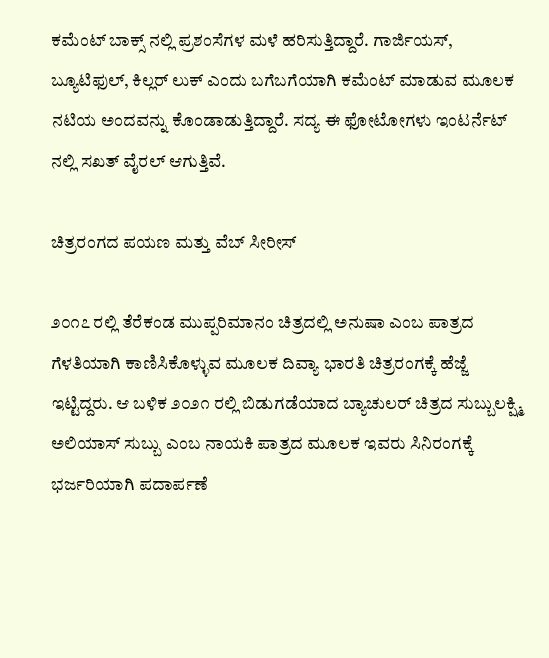ಕಮೆಂಟ್ ಬಾಕ್ಸ್ ನಲ್ಲಿ ಪ್ರಶಂಸೆಗಳ ಮಳೆ ಹರಿಸುತ್ತಿದ್ದಾರೆ. ಗಾರ್ಜಿಯಸ್, ಬ್ಯೂಟಿಫುಲ್, ಕಿಲ್ಲರ್ ಲುಕ್ ಎಂದು ಬಗೆಬಗೆಯಾಗಿ ಕಮೆಂಟ್ ಮಾಡುವ ಮೂಲಕ ನಟಿಯ ಅಂದವನ್ನು ಕೊಂಡಾಡುತ್ತಿದ್ದಾರೆ. ಸದ್ಯ ಈ ಫೋಟೋಗಳು ಇಂಟರ್ನೆಟ್ ನಲ್ಲಿ ಸಖತ್ ವೈರಲ್ ಆಗುತ್ತಿವೆ.

ಚಿತ್ರರಂಗದ ಪಯಣ ಮತ್ತು ವೆಬ್ ಸೀರೀಸ್

೨೦೧೭ ರಲ್ಲಿ ತೆರೆಕಂಡ ಮುಪ್ಪರಿಮಾನಂ ಚಿತ್ರದಲ್ಲಿ ಅನುಷಾ ಎಂಬ ಪಾತ್ರದ ಗೆಳತಿಯಾಗಿ ಕಾಣಿಸಿಕೊಳ್ಳುವ ಮೂಲಕ ದಿವ್ಯಾ ಭಾರತಿ ಚಿತ್ರರಂಗಕ್ಕೆ ಹೆಜ್ಜೆ ಇಟ್ಟಿದ್ದರು. ಆ ಬಳಿಕ ೨೦೨೧ ರಲ್ಲಿ ಬಿಡುಗಡೆಯಾದ ಬ್ಯಾಚುಲರ್ ಚಿತ್ರದ ಸುಬ್ಬುಲಕ್ಷ್ಮಿ ಅಲಿಯಾಸ್ ಸುಬ್ಬು ಎಂಬ ನಾಯಕಿ ಪಾತ್ರದ ಮೂಲಕ ಇವರು ಸಿನಿರಂಗಕ್ಕೆ ಭರ್ಜರಿಯಾಗಿ ಪದಾರ್ಪಣೆ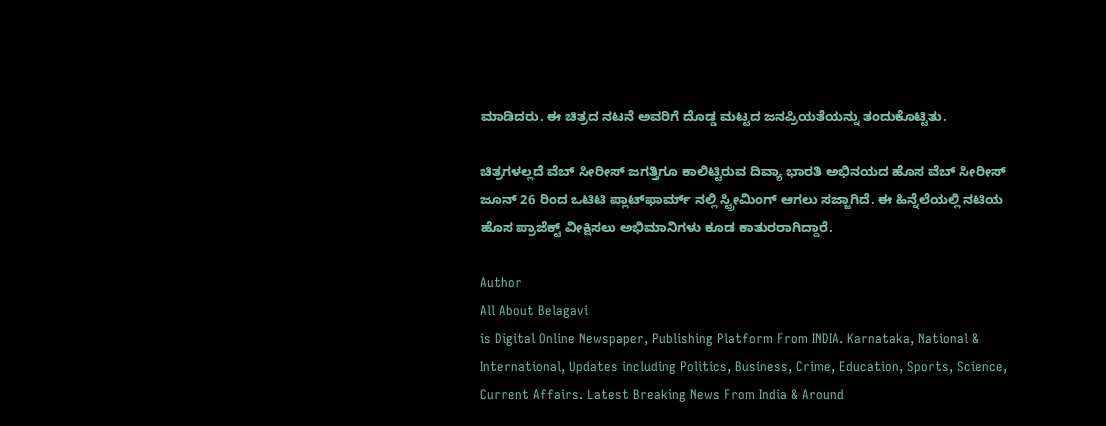ಮಾಡಿದರು. ಈ ಚಿತ್ರದ ನಟನೆ ಅವರಿಗೆ ದೊಡ್ಡ ಮಟ್ಟದ ಜನಪ್ರಿಯತೆಯನ್ನು ತಂದುಕೊಟ್ಟಿತು.

ಚಿತ್ರಗಳಲ್ಲದೆ ವೆಬ್ ಸೀರೀಸ್ ಜಗತ್ತಿಗೂ ಕಾಲಿಟ್ಟಿರುವ ದಿವ್ಯಾ ಭಾರತಿ ಅಭಿನಯದ ಹೊಸ ವೆಬ್ ಸೀರೀಸ್ ಜೂನ್ 26 ರಿಂದ ಒಟಿಟಿ ಪ್ಲಾಟ್‌ಫಾರ್ಮ್ ನಲ್ಲಿ ಸ್ಟ್ರೀಮಿಂಗ್ ಆಗಲು ಸಜ್ಜಾಗಿದೆ. ಈ ಹಿನ್ನೆಲೆಯಲ್ಲಿ ನಟಿಯ ಹೊಸ ಪ್ರಾಜೆಕ್ಟ್ ವೀಕ್ಷಿಸಲು ಅಭಿಮಾನಿಗಳು ಕೂಡ ಕಾತುರರಾಗಿದ್ದಾರೆ.

Author
All About Belagavi
is Digital Online Newspaper, Publishing Platform From INDIA. Karnataka, National & International, Updates including Politics, Business, Crime, Education, Sports, Science, Current Affairs. Latest Breaking News From India & Around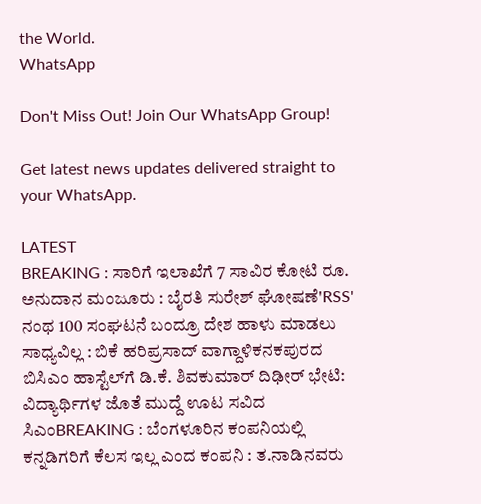the World.
WhatsApp

Don't Miss Out! Join Our WhatsApp Group!

Get latest news updates delivered straight to your WhatsApp.

LATEST
BREAKING : ಸಾರಿಗೆ ಇಲಾಖೆಗೆ 7 ಸಾವಿರ ಕೋಟಿ ರೂ. ಅನುದಾನ ಮಂಜೂರು : ಬೈರತಿ ಸುರೇಶ್ ಘೋಷಣೆ'RSS' ನಂಥ 100 ಸಂಘಟನೆ ಬಂದ್ರೂ ದೇಶ ಹಾಳು ಮಾಡಲು ಸಾಧ್ಯವಿಲ್ಲ : ಬಿಕೆ ಹರಿಪ್ರಸಾದ್ ವಾಗ್ದಾಳಿಕನಕಪುರದ ಬಿಸಿಎಂ ಹಾಸ್ಟೆಲ್‌ಗೆ ಡಿ.ಕೆ. ಶಿವಕುಮಾರ್ ದಿಢೀರ್ ಭೇಟಿ: ವಿದ್ಯಾರ್ಥಿಗಳ ಜೊತೆ ಮುದ್ದೆ ಊಟ ಸವಿದ ಸಿಎಂBREAKING : ಬೆಂಗಳೂರಿನ ಕಂಪನಿಯಲ್ಲಿ ಕನ್ನಡಿಗರಿಗೆ ಕೆಲಸ ಇಲ್ಲ ಎಂದ ಕಂಪನಿ : ತ.ನಾಡಿನವರು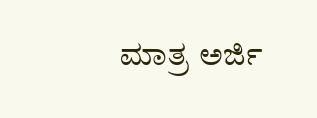ಮಾತ್ರ ಅರ್ಜಿ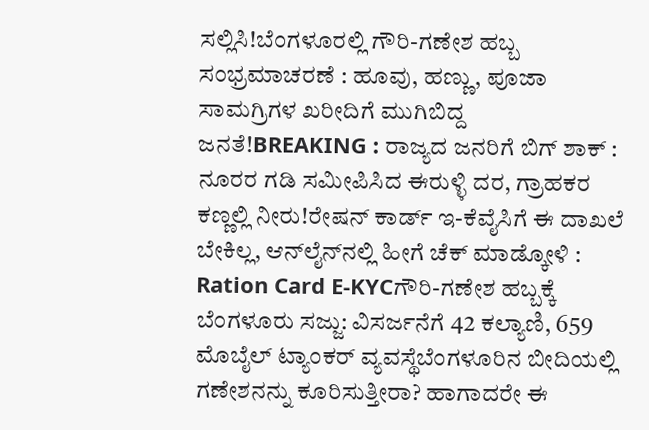ಸಲ್ಲಿಸಿ!ಬೆಂಗಳೂರಲ್ಲಿ ಗೌರಿ-ಗಣೇಶ ಹಬ್ಬ ಸಂಭ್ರಮಾಚರಣೆ : ಹೂವು, ಹಣ್ಣು, ಪೂಜಾ ಸಾಮಗ್ರಿಗಳ ಖರೀದಿಗೆ ಮುಗಿಬಿದ್ದ ಜನತೆ!BREAKING : ರಾಜ್ಯದ ಜನರಿಗೆ ಬಿಗ್ ಶಾಕ್ : ನೂರರ ಗಡಿ ಸಮೀಪಿಸಿದ ಈರುಳ್ಳಿ ದರ, ಗ್ರಾಹಕರ ಕಣ್ಣಲ್ಲಿ ನೀರು!ರೇಷನ್‌ ಕಾರ್ಡ್‌ ಇ-ಕೆವೈಸಿಗೆ ಈ ದಾಖಲೆ ಬೇಕಿಲ್ಲ, ಆನ್‌ಲೈನ್‌ನಲ್ಲಿ ಹೀಗೆ ಚೆಕ್‌ ಮಾಡ್ಕೋಳಿ : Ration Card E-KYCಗೌರಿ-ಗಣೇಶ ಹಬ್ಬಕ್ಕೆ ಬೆಂಗಳೂರು ಸಜ್ಜು: ವಿಸರ್ಜನೆಗೆ 42 ಕಲ್ಯಾಣಿ, 659 ಮೊಬೈಲ್ ಟ್ಯಾಂಕರ್ ವ್ಯವಸ್ಥೆಬೆಂಗಳೂರಿನ ಬೀದಿಯಲ್ಲಿ ಗಣೇಶನನ್ನು ಕೂರಿಸುತ್ತೀರಾ? ಹಾಗಾದರೇ ಈ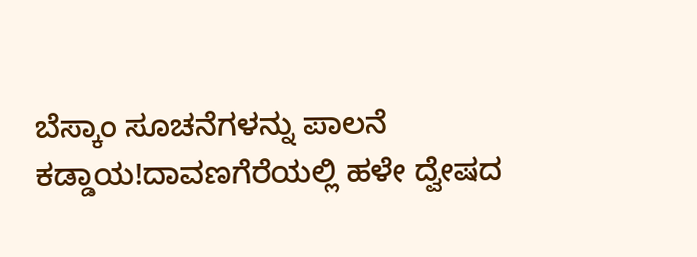ಬೆಸ್ಕಾಂ ಸೂಚನೆಗಳನ್ನು ಪಾಲನೆ ಕಡ್ಡಾಯ!ದಾವಣಗೆರೆಯಲ್ಲಿ ಹಳೇ ದ್ವೇಷದ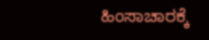ಹಿಂಸಾಚಾರಕ್ಕೆ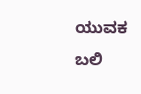ಯುವಕ ಬಲಿ